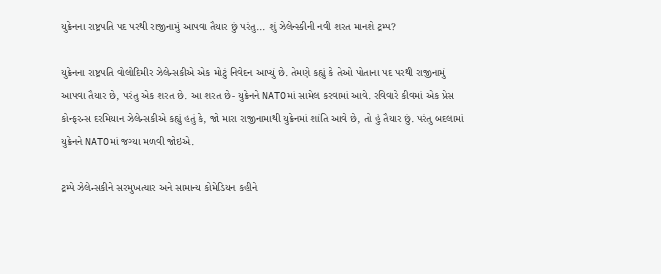યુક્રેનના રાષ્ટ્રપતિ પદ પરથી રાજીનામું આપવા તૈયાર છું પરંતુ... શું ઝેલેન્સ્કીની નવી શરત માનશે ટ્રમ્પ?

યુક્રેનના રાષ્ટ્રપતિ વોલોદિમીર ઝેલેન્સકીએ એક મોટું નિવેદન આપ્યું છે. તેમણે કહ્યું કે તેઓ પોતાના પદ પરથી રાજીનામું આપવા તૈયાર છે, પરંતુ એક શરત છે. આ શરત છે- યુક્રેનને NATOમાં સામેલ કરવામાં આવે. રવિવારે કીવમાં એક પ્રેસ કોન્ફરન્સ દરમિયાન ઝેલેન્સકીએ કહ્યું હતું કે, જો મારા રાજીનામાથી યુક્રેનમાં શાંતિ આવે છે, તો હું તૈયાર છું. પરંતુ બદલામાં યુક્રેનને NATOમાં જગ્યા મળવી જોઇએ.

ટ્રમ્પે ઝેલેન્સકીને સરમુખત્યાર અને સામાન્ય કોમેડિયન કહીને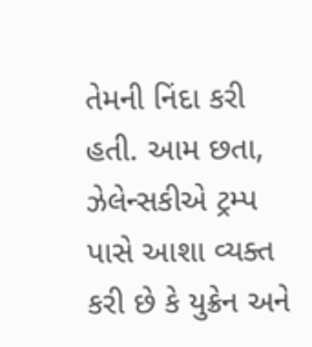તેમની નિંદા કરી હતી. આમ છતા, ઝેલેન્સકીએ ટ્રમ્પ પાસે આશા વ્યક્ત કરી છે કે યુક્રેન અને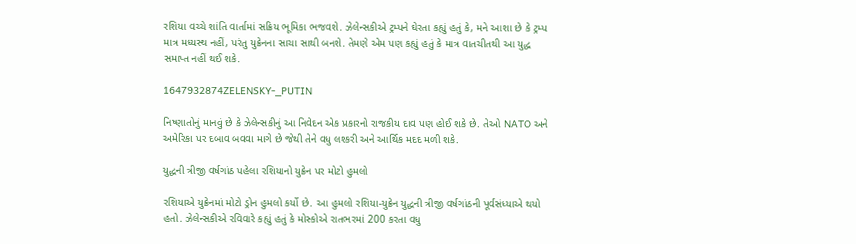રશિયા વચ્ચે શાંતિ વાર્તામાં સક્રિય ભૂમિકા ભજવશે. ઝેલેન્સકીએ ટ્રમ્પને ઘેરતા કહ્યું હતું કે, મને આશા છે કે ટ્રમ્પ માત્ર મધ્યસ્થ નહીં, પરંતુ યુક્રેનના સાચા સાથી બનશે. તેમણે એમ પણ કહ્યું હતું કે માત્ર વાતચીતથી આ યુદ્ધ સમાપ્ત નહીં થઈ શકે.

1647932874ZELENSKY-_PUTIN

નિષ્ણાતોનું માનવું છે કે ઝેલેન્સકીનું આ નિવેદન એક પ્રકારનો રાજકીય દાવ પણ હોઈ શકે છે. તેઓ NATO અને અમેરિકા પર દબાવ બવવા માગે છે જેથી તેને વધુ લશ્કરી અને આર્થિક મદદ મળી શકે.

યુદ્ધની ત્રીજી વર્ષગાંઠ પહેલા રશિયાનો યુક્રેન પર મોટો હુમલો

રશિયાએ યુક્રેનમાં મોટો ડ્રોન હુમલો કર્યો છે. આ હુમલો રશિયા-યુક્રેન યુદ્ધની ત્રીજી વર્ષગાંઠની પૂર્વસંધ્યાએ થયો હતો. ઝેલેન્સકીએ રવિવારે કહ્યું હતું કે મોસ્કોએ રાતભરમાં 200 કરતા વધુ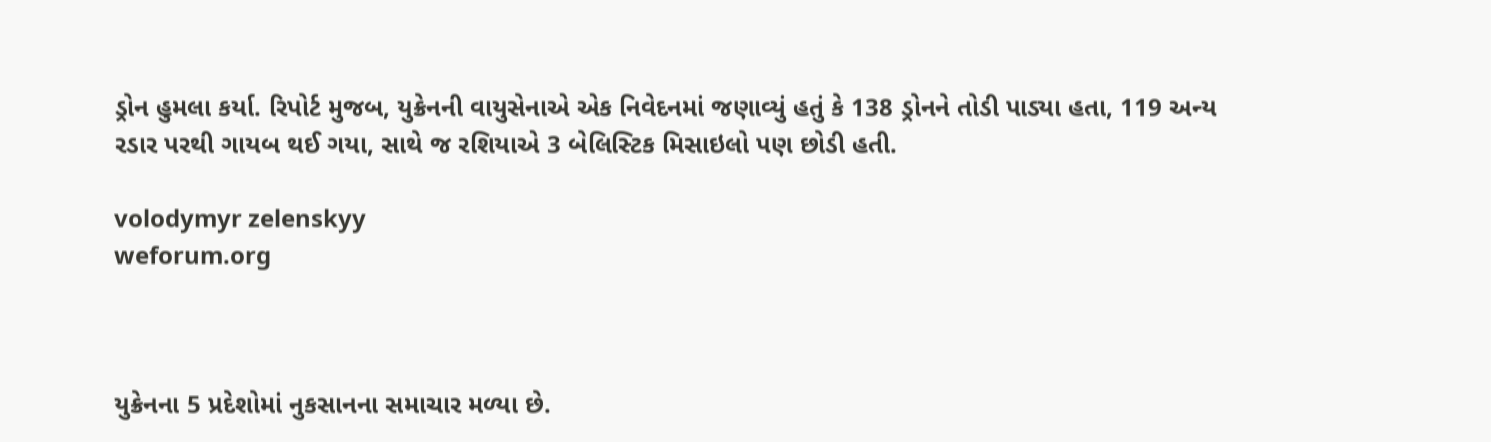ડ્રોન હુમલા કર્યા. રિપોર્ટ મુજબ, યુક્રેનની વાયુસેનાએ એક નિવેદનમાં જણાવ્યું હતું કે 138 ડ્રોનને તોડી પાડ્યા હતા, 119 અન્ય રડાર પરથી ગાયબ થઈ ગયા, સાથે જ રશિયાએ 3 બેલિસ્ટિક મિસાઇલો પણ છોડી હતી.

volodymyr zelenskyy
weforum.org



યુક્રેનના 5 પ્રદેશોમાં નુકસાનના સમાચાર મળ્યા છે.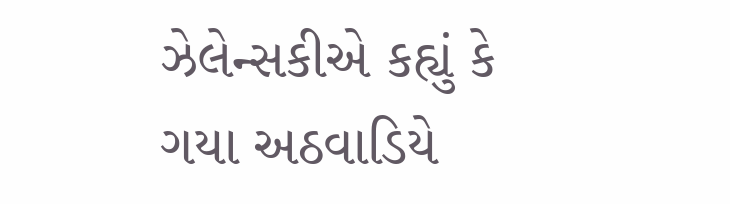ઝેલેન્સકીએ કહ્યું કે ગયા અઠવાડિયે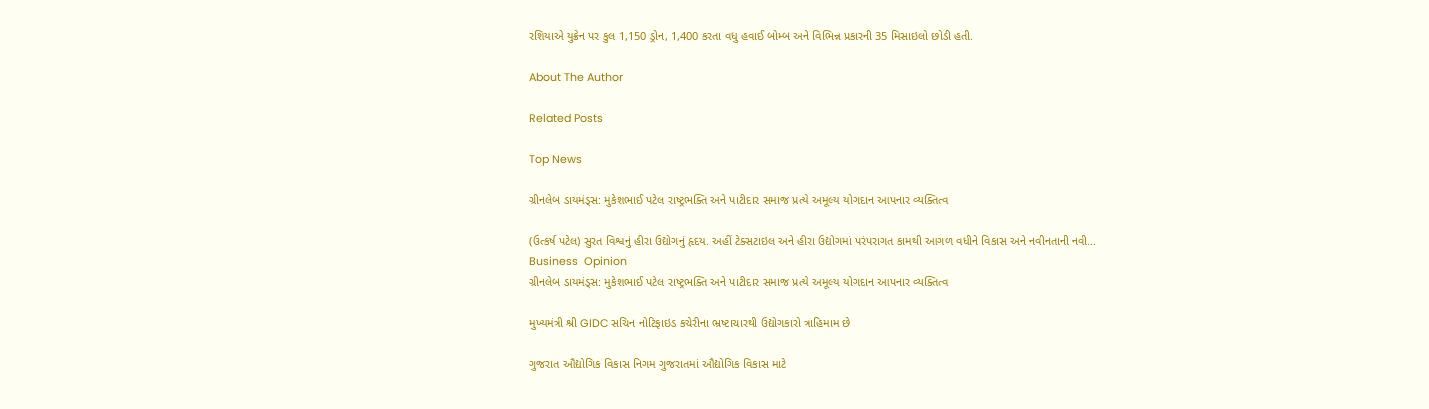રશિયાએ યુક્રેન પર કુલ 1,150 ડ્રોન, 1,400 કરતા વધુ હવાઈ બોમ્બ અને વિભિન્ન પ્રકારની 35 મિસાઇલો છોડી હતી.

About The Author

Related Posts

Top News

ગ્રીનલેબ ડાયમંડ્સ: મુકેશભાઈ પટેલ રાષ્ટ્રભક્તિ અને પાટીદાર સમાજ પ્રત્યે અમૂલ્ય યોગદાન આપનાર વ્યક્તિત્વ

(ઉત્કર્ષ પટેલ) સુરત વિશ્વનું હીરા ઉદ્યોગનું હૃદય. અહીં ટેક્સટાઇલ અને હીરા ઉદ્યોગમાં પરંપરાગત કામથી આગળ વધીને વિકાસ અને નવીનતાની નવી...
Business  Opinion
ગ્રીનલેબ ડાયમંડ્સ: મુકેશભાઈ પટેલ રાષ્ટ્રભક્તિ અને પાટીદાર સમાજ પ્રત્યે અમૂલ્ય યોગદાન આપનાર વ્યક્તિત્વ

મુખ્યમંત્રી શ્રી GIDC સચિન નોટિફાઇડ કચેરીના ભ્રષ્ટાચારથી ઉદ્યોગકારો ત્રાહિમામ છે

ગુજરાત ઔદ્યોગિક વિકાસ નિગમ ગુજરાતમાં ઔદ્યોગિક વિકાસ માટે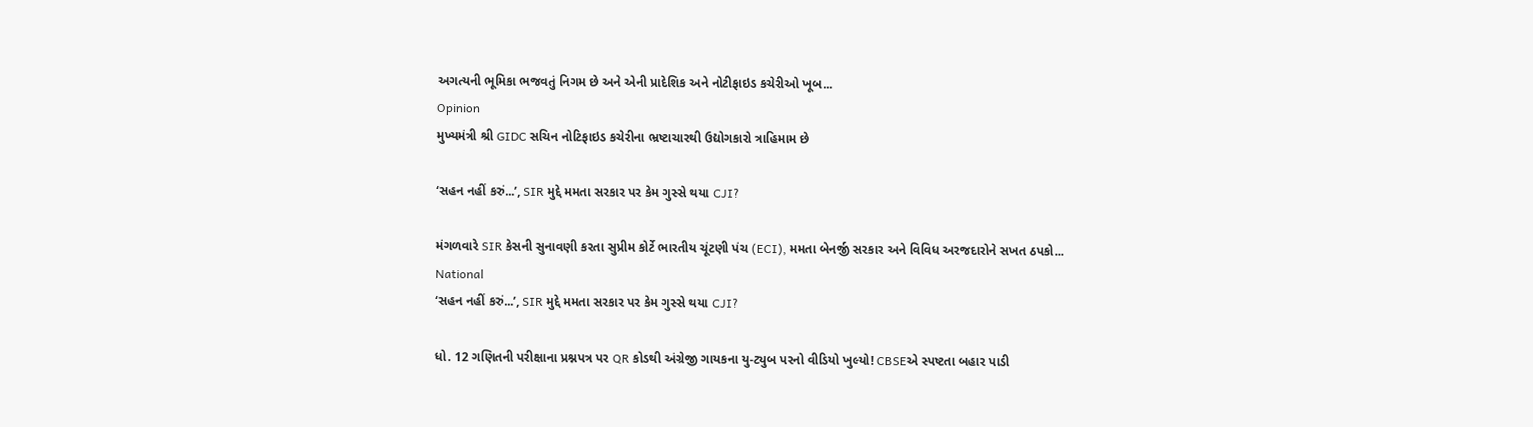અગત્યની ભૂમિકા ભજવતું નિગમ છે અને એની પ્રાદેશિક અને નોટીફાઇડ કચેરીઓ ખૂબ...
Opinion
મુખ્યમંત્રી શ્રી GIDC સચિન નોટિફાઇડ કચેરીના ભ્રષ્ટાચારથી ઉદ્યોગકારો ત્રાહિમામ છે

‘સહન નહીં કરું...’, SIR મુદ્દે મમતા સરકાર પર કેમ ગુસ્સે થયા CJI?

મંગળવારે SIR કેસની સુનાવણી કરતા સુપ્રીમ કોર્ટે ભારતીય ચૂંટણી પંચ (ECI), મમતા બેનર્જી સરકાર અને વિવિધ અરજદારોને સખત ઠપકો...
National
‘સહન નહીં કરું...’, SIR મુદ્દે મમતા સરકાર પર કેમ ગુસ્સે થયા CJI?

ધો. 12 ગણિતની પરીક્ષાના પ્રશ્નપત્ર પર QR કોડથી અંગ્રેજી ગાયકના યુ-ટ્યુબ પરનો વીડિયો ખુલ્યો! CBSEએ સ્પષ્ટતા બહાર પાડી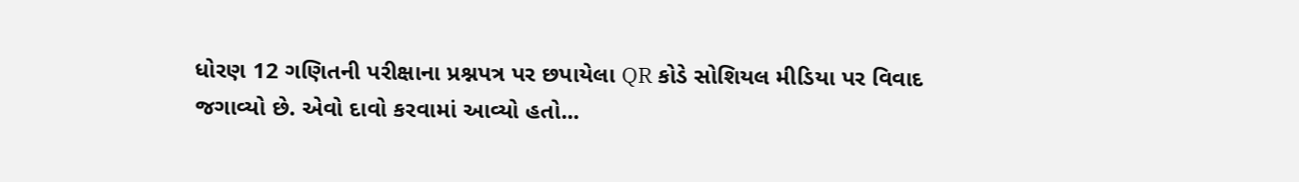ધોરણ 12 ગણિતની પરીક્ષાના પ્રશ્નપત્ર પર છપાયેલા QR કોડે સોશિયલ મીડિયા પર વિવાદ જગાવ્યો છે. એવો દાવો કરવામાં આવ્યો હતો...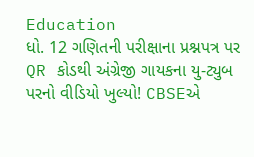Education
ધો. 12 ગણિતની પરીક્ષાના પ્રશ્નપત્ર પર QR કોડથી અંગ્રેજી ગાયકના યુ-ટ્યુબ પરનો વીડિયો ખુલ્યો! CBSEએ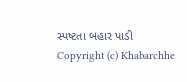સ્પષ્ટતા બહાર પાડી
Copyright (c) Khabarchhe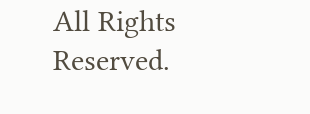All Rights Reserved.